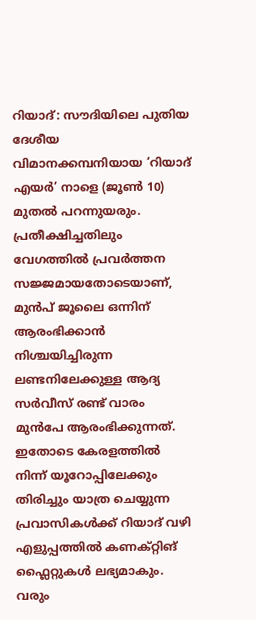റിയാദ്: സൗദിയിലെ പുതിയ ദേശീയ വിമാനക്കമ്പനിയായ ‘റിയാദ് എയർ’ നാളെ (ജൂൺ 10) മുതൽ പറന്നുയരും. പ്രതീക്ഷിച്ചതിലും വേഗത്തിൽ പ്രവർത്തന സജ്ജമായതോടെയാണ്, മുൻപ് ജൂലൈ ഒന്നിന് ആരംഭിക്കാൻ നിശ്ചയിച്ചിരുന്ന ലണ്ടനിലേക്കുള്ള ആദ്യ സർവീസ് രണ്ട് വാരം മുൻപേ ആരംഭിക്കുന്നത്. ഇതോടെ കേരളത്തിൽ നിന്ന് യൂറോപ്പിലേക്കും തിരിച്ചും യാത്ര ചെയ്യുന്ന പ്രവാസികൾക്ക് റിയാദ് വഴി എളുപ്പത്തിൽ കണക്റ്റിങ് ഫ്ലൈറ്റുകൾ ലഭ്യമാകും. വരും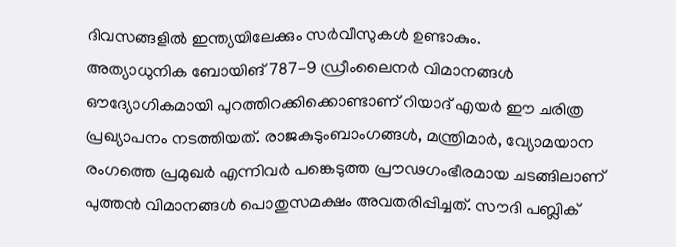ദിവസങ്ങളിൽ ഇന്ത്യയിലേക്കും സർവീസുകൾ ഉണ്ടാകും.
അത്യാധുനിക ബോയിങ് 787-9 ഡ്രീംലൈനർ വിമാനങ്ങൾ ഔദ്യോഗികമായി പുറത്തിറക്കിക്കൊണ്ടാണ് റിയാദ് എയർ ഈ ചരിത്ര പ്രഖ്യാപനം നടത്തിയത്. രാജകുടുംബാംഗങ്ങൾ, മന്ത്രിമാർ, വ്യോമയാന രംഗത്തെ പ്രമുഖർ എന്നിവർ പങ്കെടുത്ത പ്രൗഢഗംഭീരമായ ചടങ്ങിലാണ് പുത്തൻ വിമാനങ്ങൾ പൊതുസമക്ഷം അവതരിപ്പിച്ചത്. സൗദി പബ്ലിക്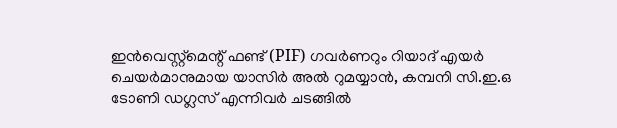ഇൻവെസ്റ്റ്മെന്റ് ഫണ്ട് (PIF) ഗവർണറും റിയാദ് എയർ ചെയർമാനുമായ യാസിർ അൽ റുമയ്യാൻ, കമ്പനി സി.ഇ.ഒ ടോണി ഡഗ്ലസ് എന്നിവർ ചടങ്ങിൽ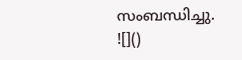സംബന്ധിച്ചു.
![]()